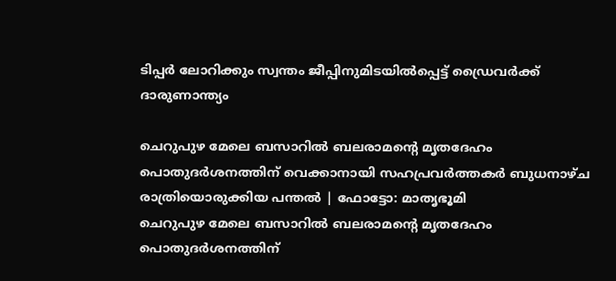ടിപ്പർ ലോറിക്കും സ്വന്തം ജീപ്പിനുമിടയിൽപ്പെട്ട് ഡ്രൈവർക്ക് ദാരുണാന്ത്യം

ചെറുപുഴ മേലെ ബസാറിൽ ബലരാമന്റെ മൃതദേഹം പൊതുദർശനത്തിന് വെക്കാനായി സഹപ്രവർത്തകർ ബുധനാഴ്ച രാത്രിയൊരുക്കിയ പന്തൽ | ഫോട്ടോ: മാതൃഭൂമി
ചെറുപുഴ മേലെ ബസാറിൽ ബലരാമന്റെ മൃതദേഹം പൊതുദർശനത്തിന്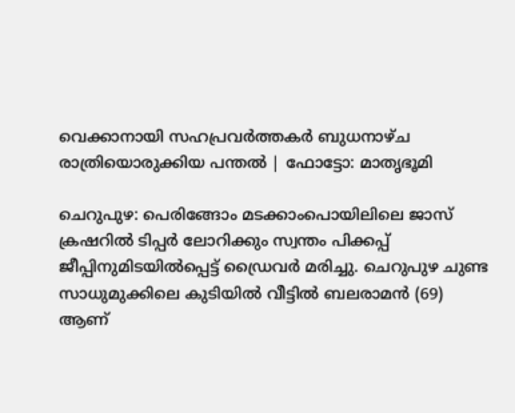വെക്കാനായി സഹപ്രവർത്തകർ ബുധനാഴ്ച രാത്രിയൊരുക്കിയ പന്തൽ | ഫോട്ടോ: മാതൃഭൂമി

ചെറുപുഴ: പെരിങ്ങോം മടക്കാംപൊയിലിലെ ജാസ് ക്രഷറിൽ ടിപ്പർ ലോറിക്കും സ്വന്തം പിക്കപ്പ് ജീപ്പിനുമിടയിൽപ്പെട്ട് ഡ്രൈവർ മരിച്ചു. ചെറുപുഴ ചുണ്ട സാധുമുക്കിലെ കുടിയിൽ വീട്ടിൽ ബലരാമൻ (69) ആണ്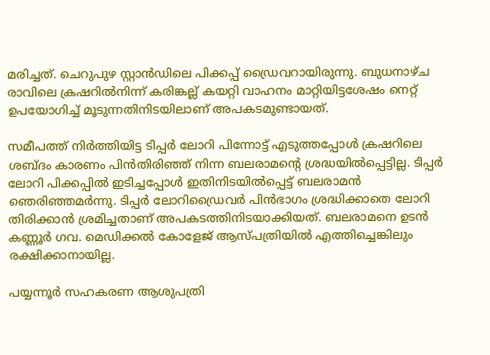മരിച്ചത്. ചെറുപുഴ സ്റ്റാൻഡിലെ പിക്കപ്പ് ഡ്രൈവറായിരുന്നു. ബുധനാഴ്ച രാവിലെ ക്രഷറിൽനിന്ന്‌ കരിങ്കല്ല്‌ കയറ്റി വാഹനം മാറ്റിയിട്ടശേഷം നെറ്റ് ഉപയോഗിച്ച് മൂടുന്നതിനിടയിലാണ് അപകടമുണ്ടായത്.

സമീപത്ത്‌ നിർത്തിയിട്ട ടിപ്പർ ലോറി പിന്നോട്ട് എടുത്തപ്പോൾ ക്രഷറിലെ ശബ്ദം കാരണം പിൻതിരിഞ്ഞ് നിന്ന ബലരാമന്റെ ശ്രദ്ധയിൽപ്പെട്ടില്ല. ടിപ്പർ ലോറി പിക്കപ്പിൽ ഇടിച്ചപ്പോൾ ഇതിനിടയിൽപ്പെട്ട് ബലരാമൻ ഞെരിഞ്ഞമർന്നു. ടിപ്പർ ലോറിഡ്രൈവർ പിൻഭാഗം ശ്രദ്ധിക്കാതെ ലോറി തിരിക്കാൻ ശ്രമിച്ചതാണ് അപകടത്തിനിടയാക്കിയത്. ബലരാമനെ ഉടൻ കണ്ണൂർ ഗവ. മെഡിക്കൽ കോളേജ്‌ ആസ്‌പത്രിയിൽ എത്തിച്ചെങ്കിലും രക്ഷിക്കാനായില്ല.

പയ്യന്നൂർ സഹകരണ ആശുപത്രി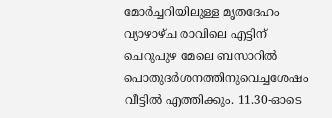മോർച്ചറിയിലുള്ള മൃതദേഹം വ്യാഴാഴ്ച രാവിലെ എട്ടിന് ചെറുപുഴ മേലെ ബസാറിൽ പൊതുദർശനത്തിനുവെച്ചശേഷം വീട്ടിൽ എത്തിക്കും. 11.30-ഓടെ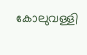കോലുവള്ളി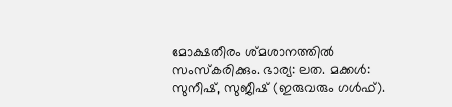മോക്ഷതീരം ശ്മശാനത്തിൽ സംസ്കരിക്കും. ഭാര്യ: ലത. മക്കൾ: സുനീഷ്, സുജീഷ് (ഇരുവരും ഗൾഫ്).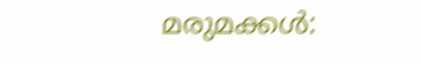മരുമക്കൾ: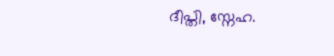ദീപ്തി, സ്നേഹ.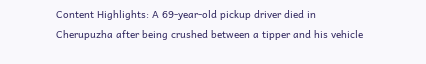Content Highlights: A 69-year-old pickup driver died in Cherupuzha after being crushed between a tipper and his vehicle